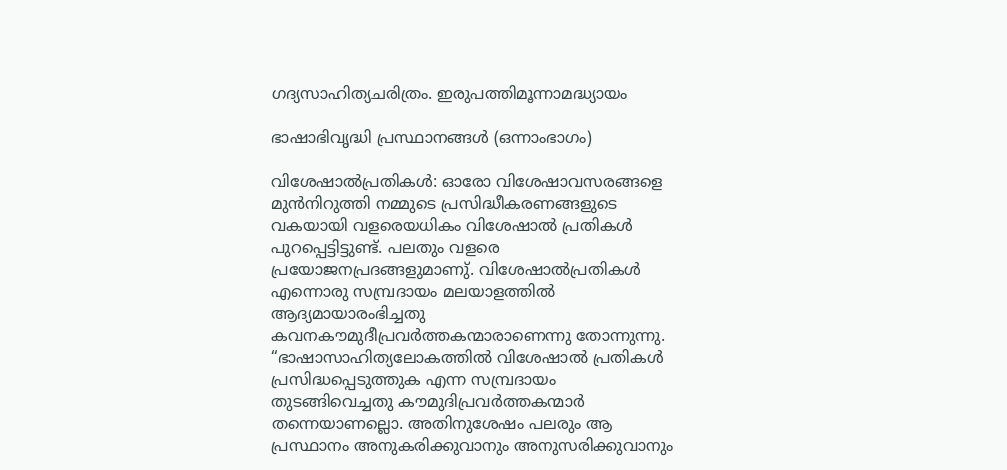ഗദ്യസാഹിത്യചരിത്രം. ഇരുപത്തിമൂന്നാമദ്ധ്യായം

ഭാഷാഭിവൃദ്ധി പ്രസ്ഥാനങ്ങൾ (ഒന്നാംഭാഗം)

വിശേഷാൽപ്രതികൾ: ഓരോ വിശേഷാവസരങ്ങളെ മുൻനിറുത്തി നമ്മുടെ പ്രസിദ്ധീകരണങ്ങളുടെ വകയായി വളരെയധികം വിശേഷാൽ പ്രതികൾ പുറപ്പെട്ടിട്ടുണ്ട്. പലതും വളരെ പ്രയോജനപ്രദങ്ങളുമാണു്. വിശേഷാൽപ്രതികൾ എന്നൊരു സമ്പ്രദായം മലയാളത്തിൽ ആദ്യമായാരംഭിച്ചതു കവനകൗമുദീപ്രവർത്തകന്മാരാണെന്നു തോന്നുന്നു. “ഭാഷാസാഹിത്യലോകത്തിൽ വിശേഷാൽ പ്രതികൾ പ്രസിദ്ധപ്പെടുത്തുക എന്ന സമ്പ്രദായം തുടങ്ങിവെച്ചതു കൗമുദിപ്രവർത്തകന്മാർ തന്നെയാണല്ലൊ. അതിനുശേഷം പലരും ആ പ്രസ്ഥാനം അനുകരിക്കുവാനും അനുസരിക്കുവാനും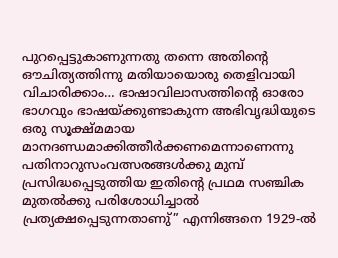പുറപ്പെട്ടുകാണുന്നതു തന്നെ അതിൻ്റെ ഔചിത്യത്തിന്നു മതിയായൊരു തെളിവായി വിചാരിക്കാം… ഭാഷാവിലാസത്തിൻ്റെ ഓരോ ഭാഗവും ഭാഷയ്ക്കുണ്ടാകുന്ന അഭിവൃദ്ധിയുടെ ഒരു സൂക്ഷ്മമായ മാനദണ്ഡമാക്കിത്തീർക്കണമെന്നാണെന്നു പതിനാറുസംവത്സരങ്ങൾക്കു മുമ്പ് പ്രസിദ്ധപ്പെടുത്തിയ ഇതിൻ്റെ പ്രഥമ സഞ്ചിക മുതൽക്കു പരിശോധിച്ചാൽ പ്രത്യക്ഷപ്പെടുന്നതാണു്” എന്നിങ്ങനെ 1929-ൽ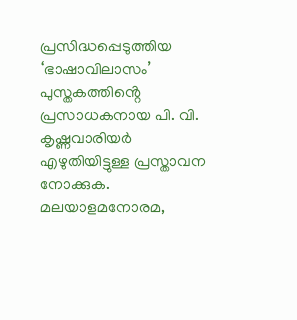പ്രസിദ്ധപ്പെടുത്തിയ ‘ഭാഷാവിലാസം’ പുസ്തകത്തിൻ്റെ പ്രസാധകനായ പി. വി. കൃഷ്ണവാരിയർ എഴുതിയിട്ടുള്ള പ്രസ്താവന നോക്കുക. മലയാളമനോരമ,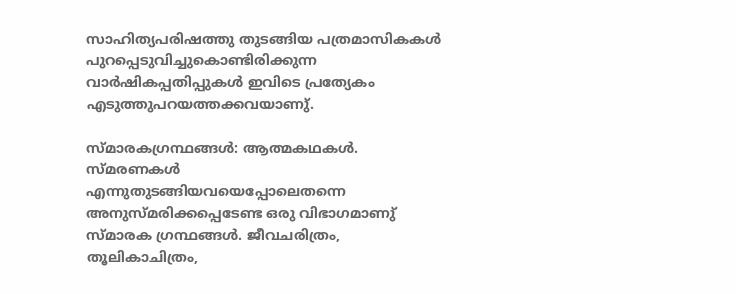സാഹിത്യപരിഷത്തു തുടങ്ങിയ പത്രമാസികകൾ പുറപ്പെടുവിച്ചുകൊണ്ടിരിക്കുന്ന വാർഷികപ്പതിപ്പുകൾ ഇവിടെ പ്രത്യേകം എടുത്തുപറയത്തക്കവയാണു്.

സ്മാരകഗ്രന്ഥങ്ങൾ: ആത്മകഥകൾ. സ്മരണകൾ എന്നുതുടങ്ങിയവയെപ്പോലെതന്നെ അനുസ്മരിക്കപ്പെടേണ്ട ഒരു വിഭാഗമാണു് സ്മാരക ഗ്രന്ഥങ്ങൾ. ജീവചരിത്രം, തൂലികാചിത്രം,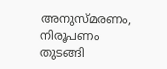അനുസ്മരണം, നിരൂപണം തുടങ്ങി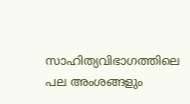സാഹിത്യവിഭാഗത്തിലെ പല അംശങ്ങളും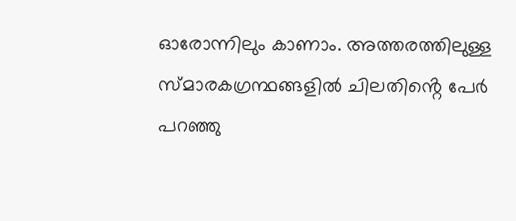ഓരോന്നിലും കാണാം. അത്തരത്തിലുള്ള സ്മാരകഗ്രന്ഥങ്ങളിൽ ചിലതിൻ്റെ പേർ പറഞ്ഞു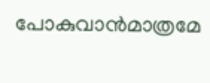പോകുവാൻമാത്രമേ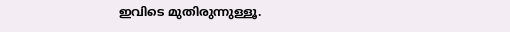ഇവിടെ മുതിരുന്നുള്ളൂ.